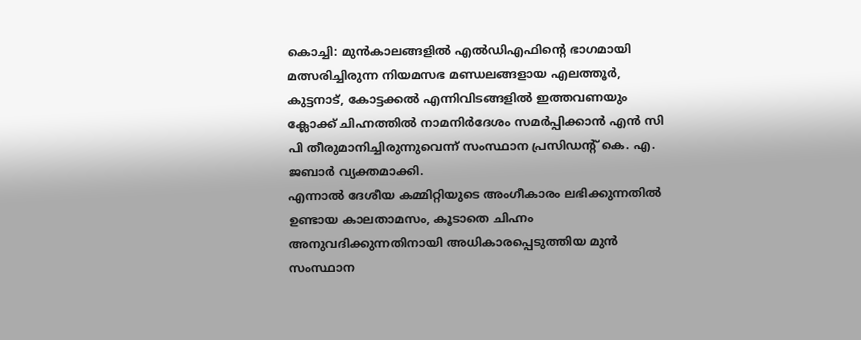കൊച്ചി: മുൻകാലങ്ങളിൽ എൽഡിഎഫിൻ്റെ ഭാഗമായി മത്സരിച്ചിരുന്ന നിയമസഭ മണ്ഡലങ്ങളായ എലത്തൂർ, കുട്ടനാട്, കോട്ടക്കൽ എന്നിവിടങ്ങളിൽ ഇത്തവണയും ക്ലോക്ക് ചിഹ്നത്തിൽ നാമനിർദേശം സമർപ്പിക്കാൻ എൻ സി പി തീരുമാനിച്ചിരുന്നുവെന്ന് സംസ്ഥാന പ്രസിഡന്റ് കെ. എ. ജബാർ വ്യക്തമാക്കി.
എന്നാൽ ദേശീയ കമ്മിറ്റിയുടെ അംഗീകാരം ലഭിക്കുന്നതിൽ ഉണ്ടായ കാലതാമസം, കൂടാതെ ചിഹ്നം അനുവദിക്കുന്നതിനായി അധികാരപ്പെടുത്തിയ മുൻ സംസ്ഥാന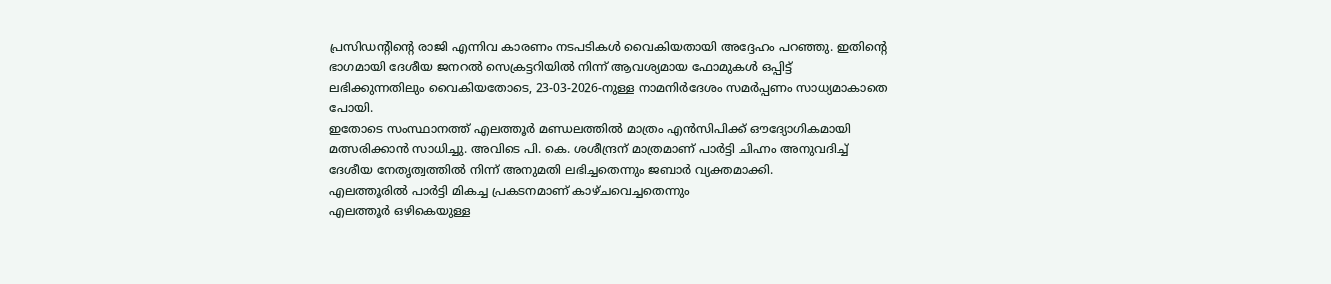പ്രസിഡന്റിന്റെ രാജി എന്നിവ കാരണം നടപടികൾ വൈകിയതായി അദ്ദേഹം പറഞ്ഞു. ഇതിന്റെ ഭാഗമായി ദേശീയ ജനറൽ സെക്രട്ടറിയിൽ നിന്ന് ആവശ്യമായ ഫോമുകൾ ഒപ്പിട്ട് ലഭിക്കുന്നതിലും വൈകിയതോടെ, 23-03-2026-നുള്ള നാമനിർദേശം സമർപ്പണം സാധ്യമാകാതെ പോയി.
ഇതോടെ സംസ്ഥാനത്ത് എലത്തൂർ മണ്ഡലത്തിൽ മാത്രം എൻസിപിക്ക് ഔദ്യോഗികമായി മത്സരിക്കാൻ സാധിച്ചു. അവിടെ പി. കെ. ശശീന്ദ്രന് മാത്രമാണ് പാർട്ടി ചിഹ്നം അനുവദിച്ച് ദേശീയ നേതൃത്വത്തിൽ നിന്ന് അനുമതി ലഭിച്ചതെന്നും ജബാർ വ്യക്തമാക്കി.
എലത്തൂരിൽ പാർട്ടി മികച്ച പ്രകടനമാണ് കാഴ്ചവെച്ചതെന്നും
എലത്തൂർ ഒഴികെയുള്ള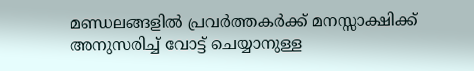മണ്ഡലങ്ങളിൽ പ്രവർത്തകർക്ക് മനസ്സാക്ഷിക്ക് അനുസരിച്ച് വോട്ട് ചെയ്യാനുള്ള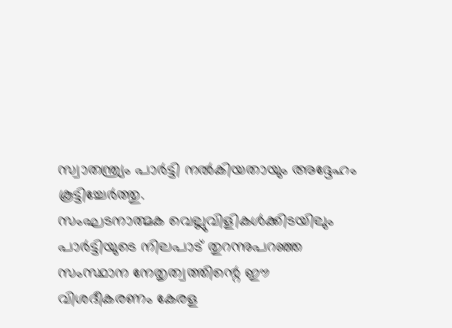സ്വാതന്ത്ര്യം പാർട്ടി നൽകിയതായും അദ്ദേഹം കൂട്ടിച്ചേർത്തു.
സംഘടനാത്മക വെല്ലുവിളികൾക്കിടയിലും പാർട്ടിയുടെ നിലപാട് തുറന്നുപറഞ്ഞ സംസ്ഥാന നേതൃത്വത്തിന്റെ ഈ വിശദീകരണം കേരള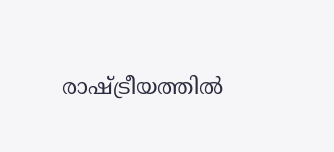രാഷ്ട്രീയത്തിൽ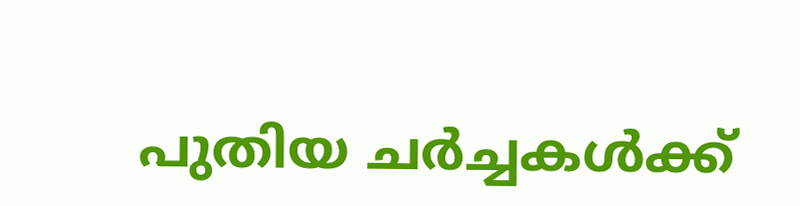പുതിയ ചർച്ചകൾക്ക്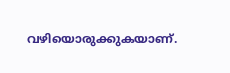വഴിയൊരുക്കുകയാണ്.